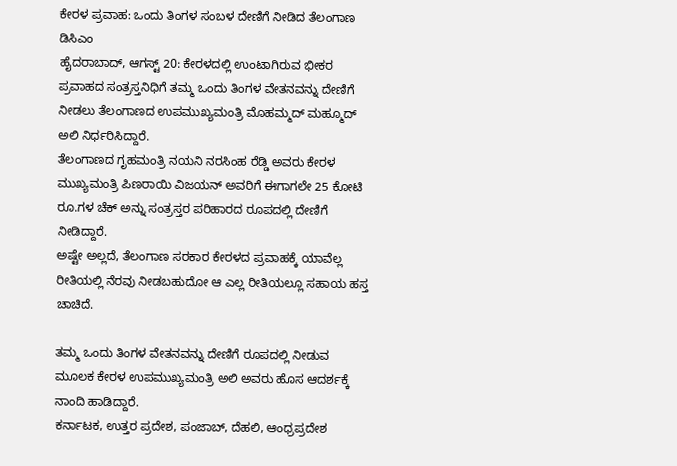ಕೇರಳ ಪ್ರವಾಹ: ಒಂದು ತಿಂಗಳ ಸಂಬಳ ದೇಣಿಗೆ ನೀಡಿದ ತೆಲಂಗಾಣ ಡಿಸಿಎಂ
ಹೈದರಾಬಾದ್, ಆಗಸ್ಟ್ 20: ಕೇರಳದಲ್ಲಿ ಉಂಟಾಗಿರುವ ಭೀಕರ ಪ್ರವಾಹದ ಸಂತ್ರಸ್ತನಿಧಿಗೆ ತಮ್ಮ ಒಂದು ತಿಂಗಳ ವೇತನವನ್ನು ದೇಣಿಗೆ ನೀಡಲು ತೆಲಂಗಾಣದ ಉಪಮುಖ್ಯಮಂತ್ರಿ ಮೊಹಮ್ಮದ್ ಮಹ್ಮೂದ್ ಅಲಿ ನಿರ್ಧರಿಸಿದ್ದಾರೆ.
ತೆಲಂಗಾಣದ ಗೃಹಮಂತ್ರಿ ನಯನಿ ನರಸಿಂಹ ರೆಡ್ಡಿ ಅವರು ಕೇರಳ ಮುಖ್ಯಮಂತ್ರಿ ಪಿಣರಾಯಿ ವಿಜಯನ್ ಅವರಿಗೆ ಈಗಾಗಲೇ 25 ಕೋಟಿ ರೂ.ಗಳ ಚೆಕ್ ಅನ್ನು ಸಂತ್ರಸ್ತರ ಪರಿಹಾರದ ರೂಪದಲ್ಲಿ ದೇಣಿಗೆ ನೀಡಿದ್ದಾರೆ.
ಅಷ್ಟೇ ಅಲ್ಲದೆ, ತೆಲಂಗಾಣ ಸರಕಾರ ಕೇರಳದ ಪ್ರವಾಹಕ್ಕೆ ಯಾವೆಲ್ಲ ರೀತಿಯಲ್ಲಿ ನೆರವು ನೀಡಬಹುದೋ ಆ ಎಲ್ಲ ರೀತಿಯಲ್ಲೂ ಸಹಾಯ ಹಸ್ತ ಚಾಚಿದೆ.

ತಮ್ಮ ಒಂದು ತಿಂಗಳ ವೇತನವನ್ನು ದೇಣಿಗೆ ರೂಪದಲ್ಲಿ ನೀಡುವ ಮೂಲಕ ಕೇರಳ ಉಪಮುಖ್ಯಮಂತ್ರಿ ಅಲಿ ಅವರು ಹೊಸ ಆದರ್ಶಕ್ಕೆ ನಾಂದಿ ಹಾಡಿದ್ದಾರೆ.
ಕರ್ನಾಟಕ, ಉತ್ತರ ಪ್ರದೇಶ, ಪಂಜಾಬ್, ದೆಹಲಿ, ಆಂಧ್ರಪ್ರದೇಶ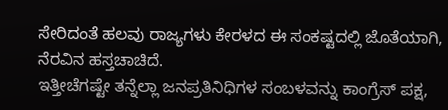ಸೇರಿದಂತೆ ಹಲವು ರಾಜ್ಯಗಳು ಕೇರಳದ ಈ ಸಂಕಷ್ಟದಲ್ಲಿ ಜೊತೆಯಾಗಿ, ನೆರವಿನ ಹಸ್ತಚಾಚಿದೆ.
ಇತ್ತೀಚೆಗಷ್ಟೇ ತನ್ನೆಲ್ಲಾ ಜನಪ್ರತಿನಿಧಿಗಳ ಸಂಬಳವನ್ನು ಕಾಂಗ್ರೆಸ್ ಪಕ್ಷ,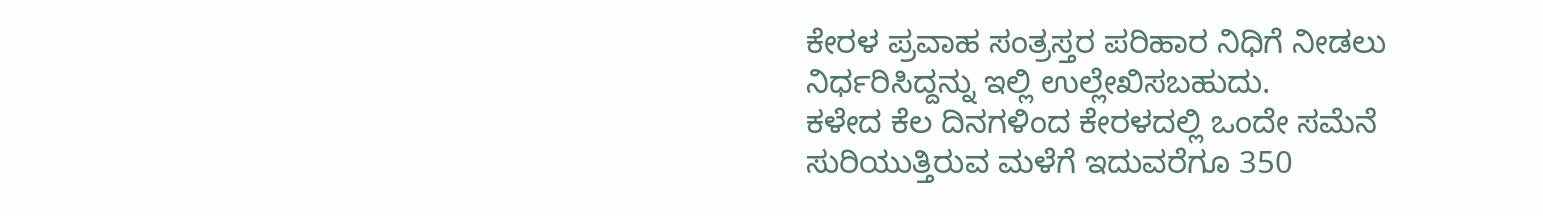ಕೇರಳ ಪ್ರವಾಹ ಸಂತ್ರಸ್ತರ ಪರಿಹಾರ ನಿಧಿಗೆ ನೀಡಲು ನಿರ್ಧರಿಸಿದ್ದನ್ನು ಇಲ್ಲಿ ಉಲ್ಲೇಖಿಸಬಹುದು.
ಕಳೇದ ಕೆಲ ದಿನಗಳಿಂದ ಕೇರಳದಲ್ಲಿ ಒಂದೇ ಸಮೆನೆ ಸುರಿಯುತ್ತಿರುವ ಮಳೆಗೆ ಇದುವರೆಗೂ 350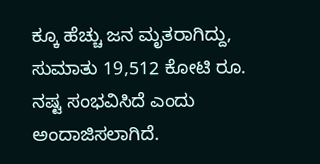ಕ್ಕೂ ಹೆಚ್ಚು ಜನ ಮೃತರಾಗಿದ್ದು, ಸುಮಾತು 19,512 ಕೋಟಿ ರೂ. ನಷ್ಟ ಸಂಭವಿಸಿದೆ ಎಂದು ಅಂದಾಜಿಸಲಾಗಿದೆ.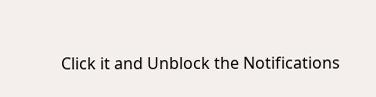Click it and Unblock the Notifications